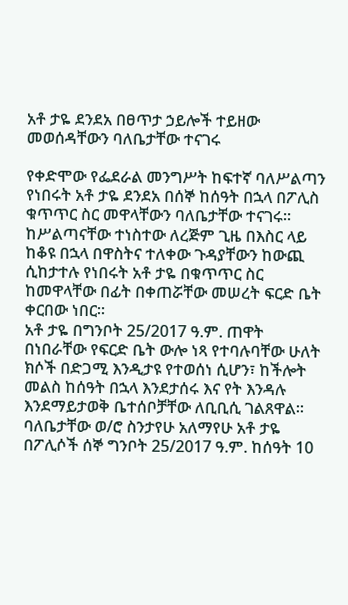አቶ ታዬ ደንደአ በፀጥታ ኃይሎች ተይዘው መወሰዳቸውን ባለቤታቸው ተናገሩ

የቀድሞው የፌደራል መንግሥት ከፍተኛ ባለሥልጣን የነበሩት አቶ ታዬ ደንደአ በሰኞ ከሰዓት በኋላ በፖሊስ ቁጥጥር ስር መዋላቸውን ባለቤታቸው ተናገሩ።
ከሥልጣናቸው ተነስተው ለረጅም ጊዜ በእስር ላይ ከቆዩ በኋላ በዋስትና ተለቀው ጉዳያቸውን ከውጪ ሲከታተሉ የነበሩት አቶ ታዬ በቁጥጥር ስር ከመዋላቸው በፊት በቀጠሯቸው መሠረት ፍርድ ቤት ቀርበው ነበር።
አቶ ታዬ በግንቦት 25/2017 ዓ.ም. ጠዋት በነበራቸው የፍርድ ቤት ውሎ ነጻ የተባሉባቸው ሁለት ክሶች በድጋሚ እንዲታዩ የተወሰነ ሲሆን፣ ከችሎት መልስ ከሰዓት በኋላ እንደታሰሩ እና የት እንዳሉ እንደማይታወቅ ቤተሰቦቻቸው ለቢቢሲ ገልጸዋል።
ባለቤታቸው ወ/ሮ ስንታየሁ አለማየሁ አቶ ታዬ በፖሊሶች ሰኞ ግንቦት 25/2017 ዓ.ም. ከሰዓት 10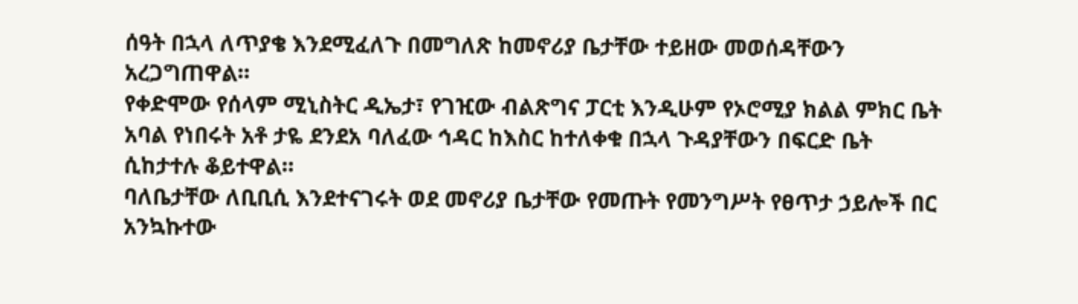ሰዓት በኋላ ለጥያቄ እንደሚፈለጉ በመግለጽ ከመኖሪያ ቤታቸው ተይዘው መወሰዳቸውን አረጋግጠዋል።
የቀድሞው የሰላም ሚኒስትር ዲኤታ፣ የገዢው ብልጽግና ፓርቲ እንዲሁም የኦሮሚያ ክልል ምክር ቤት አባል የነበሩት አቶ ታዬ ደንደአ ባለፈው ኅዳር ከእስር ከተለቀቁ በኋላ ጉዳያቸውን በፍርድ ቤት ሲከታተሉ ቆይተዋል።
ባለቤታቸው ለቢቢሲ እንደተናገሩት ወደ መኖሪያ ቤታቸው የመጡት የመንግሥት የፀጥታ ኃይሎች በር አንኳኩተው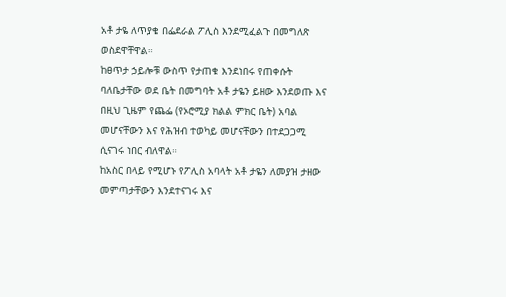አቶ ታዬ ለጥያቄ በፌደራል ፖሊስ እንደሚፈልጉ በመግለጽ ወስደዋቸዋል።
ከፀጥታ ኃይሎቹ ውስጥ የታጠቁ እንደነበሩ የጠቀሱት ባለቤታቸው ወደ ቤት በመግባት አቶ ታዬን ይዘው እንደወጡ እና በዚህ ጊዜም የጨፌ (የኦሮሚያ ክልል ምክር ቤት) አባል መሆናቸውን እና የሕዝብ ተወካይ መሆናቸውን በተደጋጋሚ ሲናገሩ ነበር ብለዋል።
ከአስር በላይ የሚሆኑ የፖሊስ አባላት አቶ ታዬን ለመያዝ ታዘው መምጣታቸውን እንደተናገሩ እና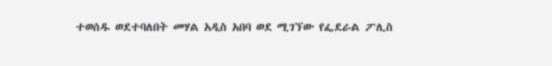ተወሰዱ ወደተባለበት መሃል አዲስ አበባ ወደ ሚገኘው የፌደራል ፖሊስ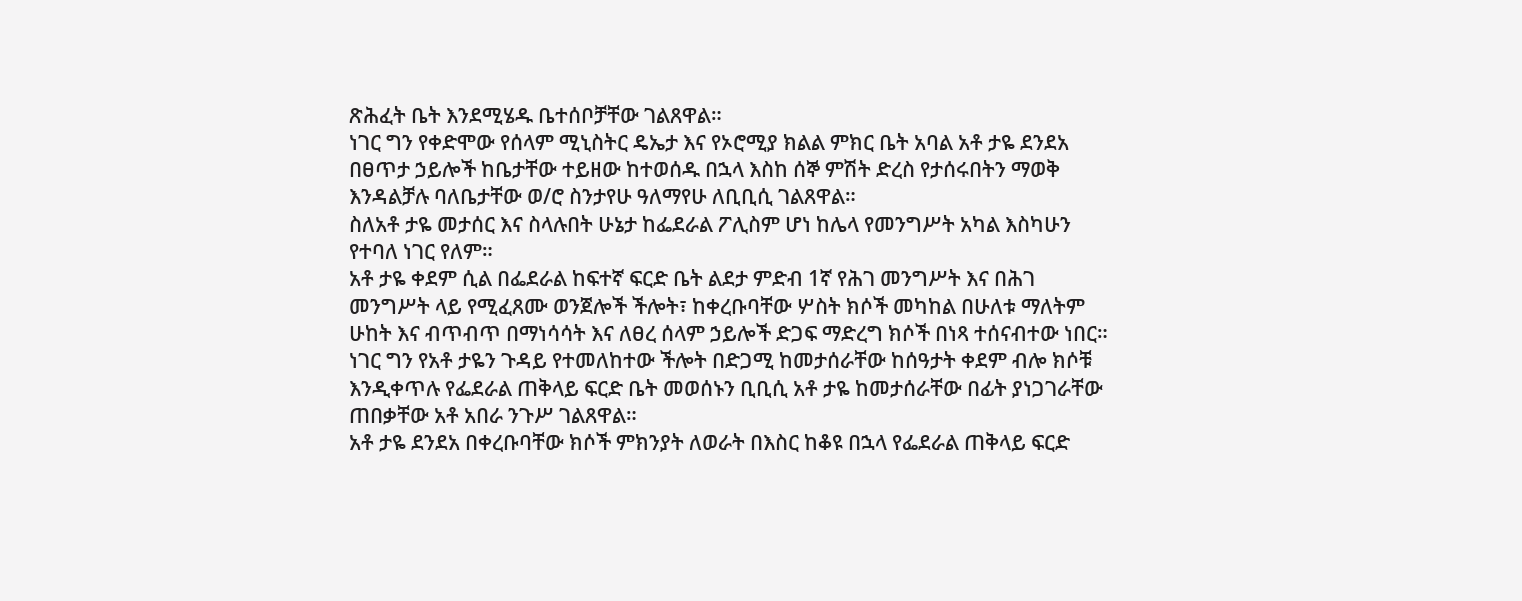ጽሕፈት ቤት እንደሚሄዱ ቤተሰቦቻቸው ገልጸዋል።
ነገር ግን የቀድሞው የሰላም ሚኒስትር ዴኤታ እና የኦሮሚያ ክልል ምክር ቤት አባል አቶ ታዬ ደንደአ በፀጥታ ኃይሎች ከቤታቸው ተይዘው ከተወሰዱ በኋላ እስከ ሰኞ ምሽት ድረስ የታሰሩበትን ማወቅ እንዳልቻሉ ባለቤታቸው ወ/ሮ ስንታየሁ ዓለማየሁ ለቢቢሲ ገልጸዋል።
ስለአቶ ታዬ መታሰር እና ስላሉበት ሁኔታ ከፌደራል ፖሊስም ሆነ ከሌላ የመንግሥት አካል እስካሁን የተባለ ነገር የለም።
አቶ ታዬ ቀደም ሲል በፌደራል ከፍተኛ ፍርድ ቤት ልደታ ምድብ 1ኛ የሕገ መንግሥት እና በሕገ መንግሥት ላይ የሚፈጸሙ ወንጀሎች ችሎት፣ ከቀረቡባቸው ሦስት ክሶች መካከል በሁለቱ ማለትም ሁከት እና ብጥብጥ በማነሳሳት እና ለፀረ ሰላም ኃይሎች ድጋፍ ማድረግ ክሶች በነጻ ተሰናብተው ነበር።
ነገር ግን የአቶ ታዬን ጉዳይ የተመለከተው ችሎት በድጋሚ ከመታሰራቸው ከሰዓታት ቀደም ብሎ ክሶቹ እንዲቀጥሉ የፌደራል ጠቅላይ ፍርድ ቤት መወሰኑን ቢቢሲ አቶ ታዬ ከመታሰራቸው በፊት ያነጋገራቸው ጠበቃቸው አቶ አበራ ንጉሥ ገልጸዋል።
አቶ ታዬ ደንደአ በቀረቡባቸው ክሶች ምክንያት ለወራት በእስር ከቆዩ በኋላ የፌደራል ጠቅላይ ፍርድ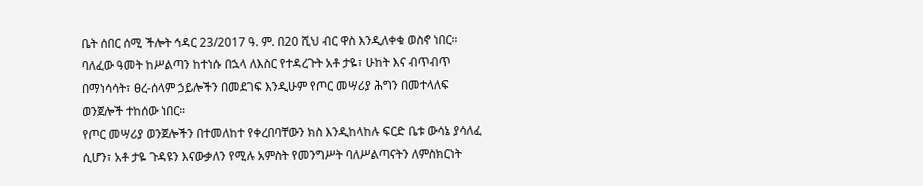ቤት ሰበር ሰሚ ችሎት ኅዳር 23/2017 ዓ. ም. በ20 ሺህ ብር ዋስ እንዲለቀቁ ወስኖ ነበር።
ባለፈው ዓመት ከሥልጣን ከተነሱ በኋላ ለእስር የተዳረጉት አቶ ታዬ፣ ሁከት እና ብጥብጥ በማነሳሳት፣ ፀረ-ሰላም ኃይሎችን በመደገፍ እንዲሁም የጦር መሣሪያ ሕግን በመተላለፍ ወንጀሎች ተከሰው ነበር።
የጦር መሣሪያ ወንጀሎችን በተመለከተ የቀረበባቸውን ክስ እንዲከላከሉ ፍርድ ቤቱ ውሳኔ ያሳለፈ ሲሆን፣ አቶ ታዬ ጉዳዩን እናውቃለን የሚሉ አምስት የመንግሥት ባለሥልጣናትን ለምስክርነት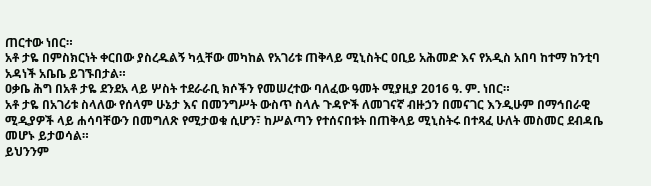ጠርተው ነበር።
አቶ ታዬ በምስክርነት ቀርበው ያስረዱልኝ ካሏቸው መካከል የአገሪቱ ጠቅላይ ሚኒስትር ዐቢይ አሕመድ እና የአዲስ አበባ ከተማ ከንቲባ አዳነች አቤቤ ይገኙበታል።
ዐቃቤ ሕግ በአቶ ታዬ ደንደአ ላይ ሦስት ተደራራቢ ክሶችን የመሠረተው ባለፈው ዓመት ሚያዚያ 2016 ዓ. ም. ነበር።
አቶ ታዬ በአገሪቱ ስላለው የሰላም ሁኔታ እና በመንግሥት ውስጥ ስላሉ ጉዳዮች ለመገናኛ ብዙኃን በመናገር እንዲሁም በማኅበራዊ ሚዲያዎች ላይ ሐሳባቸውን በመግለጽ የሚታወቁ ሲሆን፣ ከሥልጣን የተሰናበቱት በጠቅላይ ሚኒስትሩ በተጻፈ ሁለት መስመር ደብዳቤ መሆኑ ይታወሳል።
ይህንንም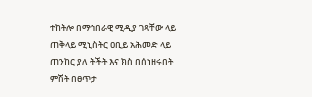ተከትሎ በማኅበራዊ ሚዲያ ገጻቸው ላይ ጠቅላይ ሚኒስትር ዐቢይ አሕመድ ላይ ጠንከር ያለ ትችት እና ክስ በሰነዘሩበት ምሽት በፀጥታ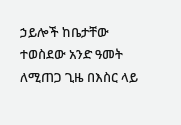ኃይሎች ከቤታቸው ተወስደው አንድ ዓመት ለሚጠጋ ጊዜ በእስር ላይ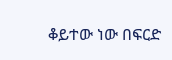ቆይተው ነው በፍርድ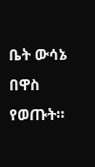ቤት ውሳኔ በዋስ የወጡት።